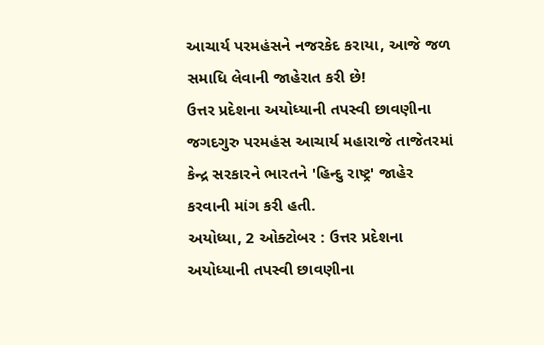આચાર્ય પરમહંસને નજરકેદ કરાયા, આજે જળ સમાધિ લેવાની જાહેરાત કરી છે!
ઉત્તર પ્રદેશના અયોધ્યાની તપસ્વી છાવણીના જગદગુરુ પરમહંસ આચાર્ય મહારાજે તાજેતરમાં કેન્દ્ર સરકારને ભારતને 'હિન્દુ રાષ્ટ્ર' જાહેર કરવાની માંગ કરી હતી.
અયોધ્યા, 2 ઓક્ટોબર : ઉત્તર પ્રદેશના અયોધ્યાની તપસ્વી છાવણીના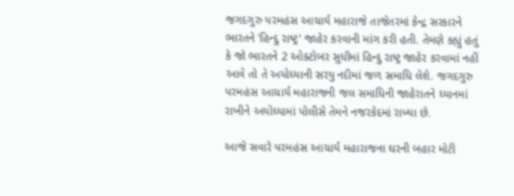જગદગુરુ પરમહંસ આચાર્ય મહારાજે તાજેતરમાં કેન્દ્ર સરકારને ભારતને 'હિન્દુ રાષ્ટ્ર' જાહેર કરવાની માંગ કરી હતી. તેમણે કહ્યું હતું કે જો ભારતને 2 ઓક્ટોબર સુધીમાં હિન્દુ રાષ્ટ્ર જાહેર કરવામાં નહીં આવે તો તે અયોધ્યાની સરયુ નદીમાં જળ સમાધિ લેશે. જગદગુરુ પરમહંસ આચાર્ય મહારાજની જલ સમાધિની જાહેરાતને ધ્યાનમાં રાખીને અયોધ્યામાં પોલીસે તેમને નજરકેદમાં રાખ્યા છે.

આજે સવારે પરમહંસ આચાર્ય મહારાજના ઘરની બહાર મોટી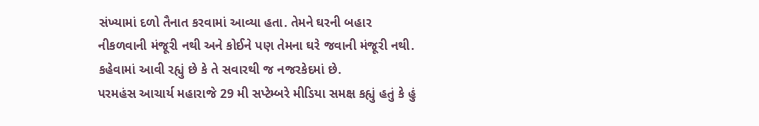સંખ્યામાં દળો તૈનાત કરવામાં આવ્યા હતા. તેમને ઘરની બહાર નીકળવાની મંજૂરી નથી અને કોઈને પણ તેમના ઘરે જવાની મંજૂરી નથી. કહેવામાં આવી રહ્યું છે કે તે સવારથી જ નજરકેદમાં છે.
પરમહંસ આચાર્ય મહારાજે 29 મી સપ્ટેમ્બરે મીડિયા સમક્ષ કહ્યું હતું કે હું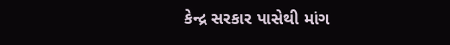કેન્દ્ર સરકાર પાસેથી માંગ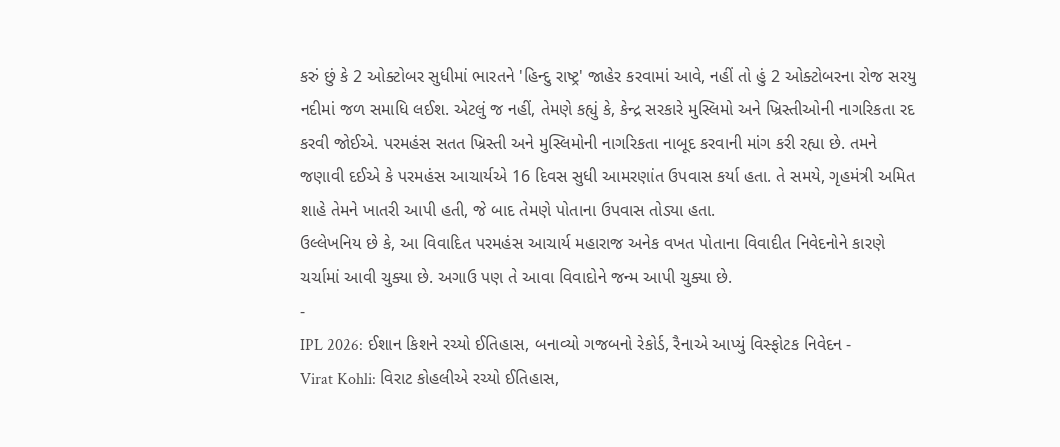કરું છું કે 2 ઓક્ટોબર સુધીમાં ભારતને 'હિન્દુ રાષ્ટ્ર' જાહેર કરવામાં આવે, નહીં તો હું 2 ઓક્ટોબરના રોજ સરયુ નદીમાં જળ સમાધિ લઈશ. એટલું જ નહીં, તેમણે કહ્યું કે, કેન્દ્ર સરકારે મુસ્લિમો અને ખ્રિસ્તીઓની નાગરિકતા રદ કરવી જોઈએ. પરમહંસ સતત ખ્રિસ્તી અને મુસ્લિમોની નાગરિકતા નાબૂદ કરવાની માંગ કરી રહ્યા છે. તમને જણાવી દઈએ કે પરમહંસ આચાર્યએ 16 દિવસ સુધી આમરણાંત ઉપવાસ કર્યા હતા. તે સમયે, ગૃહમંત્રી અમિત શાહે તેમને ખાતરી આપી હતી, જે બાદ તેમણે પોતાના ઉપવાસ તોડ્યા હતા.
ઉલ્લેખનિય છે કે, આ વિવાદિત પરમહંસ આચાર્ય મહારાજ અનેક વખત પોતાના વિવાદીત નિવેદનોને કારણે ચર્ચામાં આવી ચુક્યા છે. અગાઉ પણ તે આવા વિવાદોને જન્મ આપી ચુક્યા છે.
-
IPL 2026: ઈશાન કિશને રચ્યો ઈતિહાસ, બનાવ્યો ગજબનો રેકોર્ડ, રૈનાએ આપ્યું વિસ્ફોટક નિવેદન -
Virat Kohli: વિરાટ કોહલીએ રચ્યો ઈતિહાસ,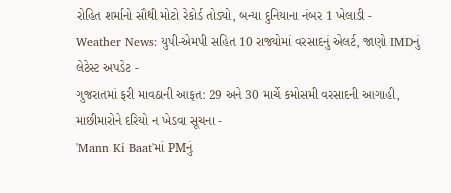રોહિત શર્માનો સૌથી મોટો રેકોર્ડ તોડ્યો, બન્યા દુનિયાના નંબર 1 ખેલાડી -
Weather News: યુપી-એમપી સહિત 10 રાજ્યોમાં વરસાદનું એલર્ટ, જાણો IMDનું લેટેસ્ટ અપડેટ -
ગુજરાતમાં ફરી માવઠાની આફત: 29 અને 30 માર્ચે કમોસમી વરસાદની આગાહી, માછીમારોને દરિયો ન ખેડવા સૂચના -
'Mann Ki Baat'માં PMનું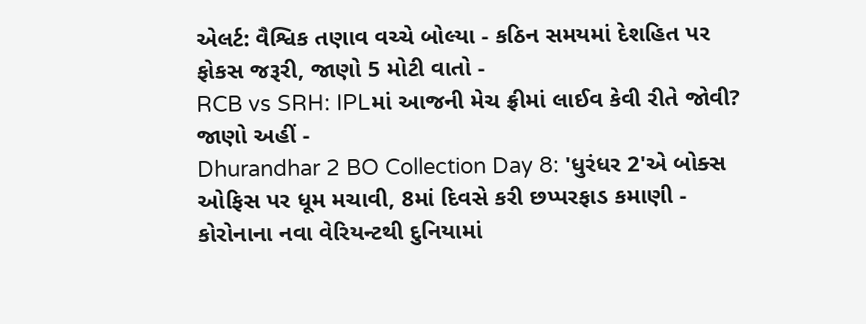એલર્ટ: વૈશ્વિક તણાવ વચ્ચે બોલ્યા - કઠિન સમયમાં દેશહિત પર ફોકસ જરૂરી, જાણો 5 મોટી વાતો -
RCB vs SRH: IPLમાં આજની મેચ ફ્રીમાં લાઈવ કેવી રીતે જોવી? જાણો અહીં -
Dhurandhar 2 BO Collection Day 8: 'ધુરંધર 2'એ બોક્સ ઓફિસ પર ધૂમ મચાવી, 8માં દિવસે કરી છપ્પરફાડ કમાણી -
કોરોનાના નવા વેરિયન્ટથી દુનિયામાં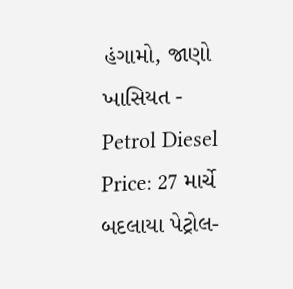હંગામો, જાણો ખાસિયત -
Petrol Diesel Price: 27 માર્ચે બદલાયા પેટ્રોલ-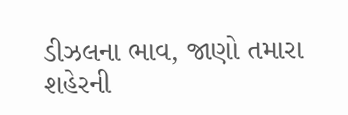ડીઝલના ભાવ, જાણો તમારા શહેરની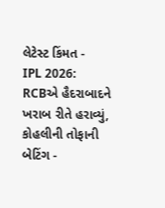લેટેસ્ટ કિંમત -
IPL 2026: RCBએ હૈદરાબાદને ખરાબ રીતે હરાવ્યું, કોહલીની તોફાની બેટિંગ -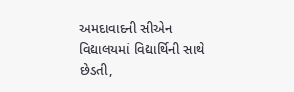અમદાવાદની સીએન વિદ્યાલયમાં વિદ્યાર્થિની સાથે છેડતી,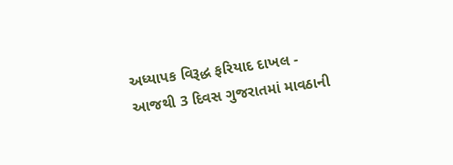અધ્યાપક વિરૂદ્ધ ફરિયાદ દાખલ -
આજથી 3 દિવસ ગુજરાતમાં માવઠાની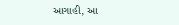આગાહી, આ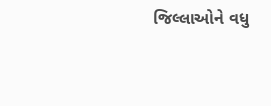જિલ્લાઓને વધુ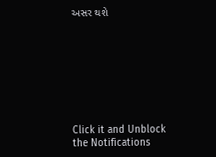અસર થશે








Click it and Unblock the Notifications